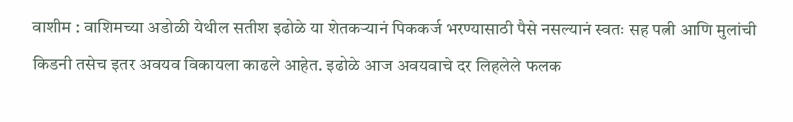वाशीम : वाशिमच्या अडोळी येथील सतीश इढोळे या शेतकऱ्यानं पिककर्ज भरण्यासाठी पैसे नसल्यानं स्वतः सह पत्नी आणि मुलांची किडनी तसेच इतर अवयव विकायला काढले आहेत. इढोळे आज अवयवाचे दर लिहलेले फलक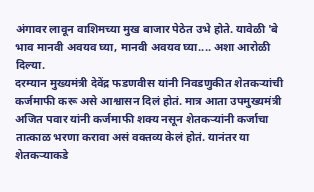अंगावर लावून वाशिमच्या मुख बाजार पेठेत उभे होते. यावेळी 'बे भाव मानवी अवयव घ्या, मानवी अवयव घ्या.... अशा आरोळी दिल्या.
दरम्यान मुख्यमंत्री देवेंद्र फडणवीस यांनी निवडणुकीत शेतकऱ्यांची कर्जमाफी करू असे आश्वासन दिलं होतं. मात्र आता उपमुख्यमंत्री अजित पवार यांनी कर्जमाफी शक्य नसून शेतकऱ्यांनी कर्जाचा तात्काळ भरणा करावा असं वक्तव्य केलं होतं. यानंतर या शेतकऱ्याकडे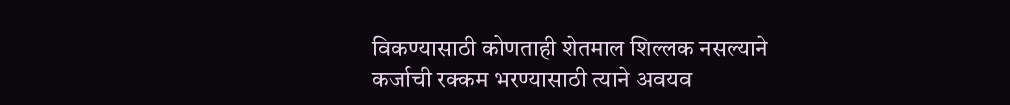विकण्यासाठी कोणताही शेतमाल शिल्लक नसल्याने कर्जाची रक्कम भरण्यासाठी त्याने अवयव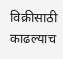विक्रीसाठी काढल्याच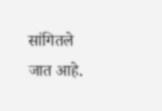सांगितले जात आहे.